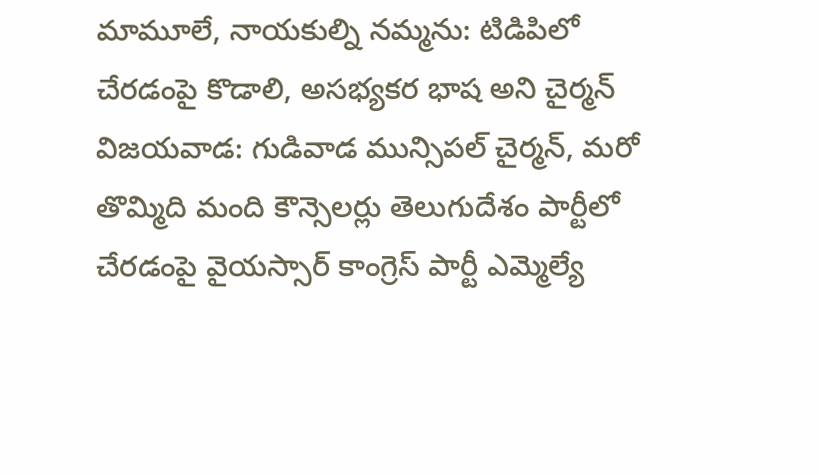మామూలే, నాయకుల్ని నమ్మను: టిడిపిలో చేరడంపై కొడాలి, అసభ్యకర భాష అని చైర్మన్
విజయవాడ: గుడివాడ మున్సిపల్ చైర్మన్, మరో తొమ్మిది మంది కౌన్సెలర్లు తెలుగుదేశం పార్టీలో చేరడంపై వైయస్సార్ కాంగ్రెస్ పార్టీ ఎమ్మెల్యే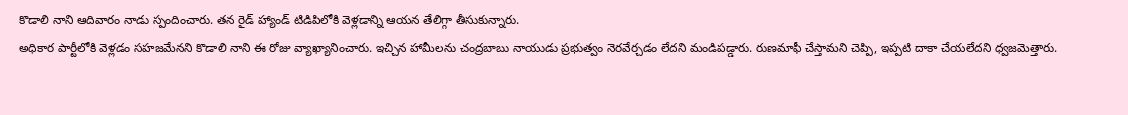కొడాలి నాని ఆదివారం నాడు స్పందించారు. తన రైడ్ హ్యాండ్ టిడిపిలోకి వెళ్లడాన్ని ఆయన తేలిగ్గా తీసుకున్నారు.
అధికార పార్టీలోకి వెళ్లడం సహజమేనని కొడాలి నాని ఈ రోజు వ్యాఖ్యానించారు. ఇచ్చిన హామీలను చంద్రబాబు నాయుడు ప్రభుత్వం నెరవేర్చడం లేదని మండిపడ్డారు. రుణమాఫీ చేస్తామని చెప్పి, ఇప్పటి దాకా చేయలేదని ధ్వజమెత్తారు.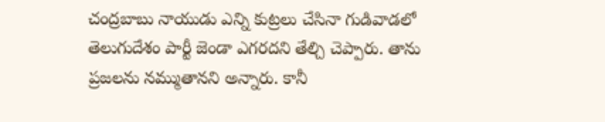చంద్రబాబు నాయుడు ఎన్ని కుట్రలు చేసినా గుడివాడలో తెలుగుదేశం పార్టీ జెండా ఎగరదని తేల్చి చెప్పారు. తాను ప్రజలను నమ్ముతానని అన్నారు. కానీ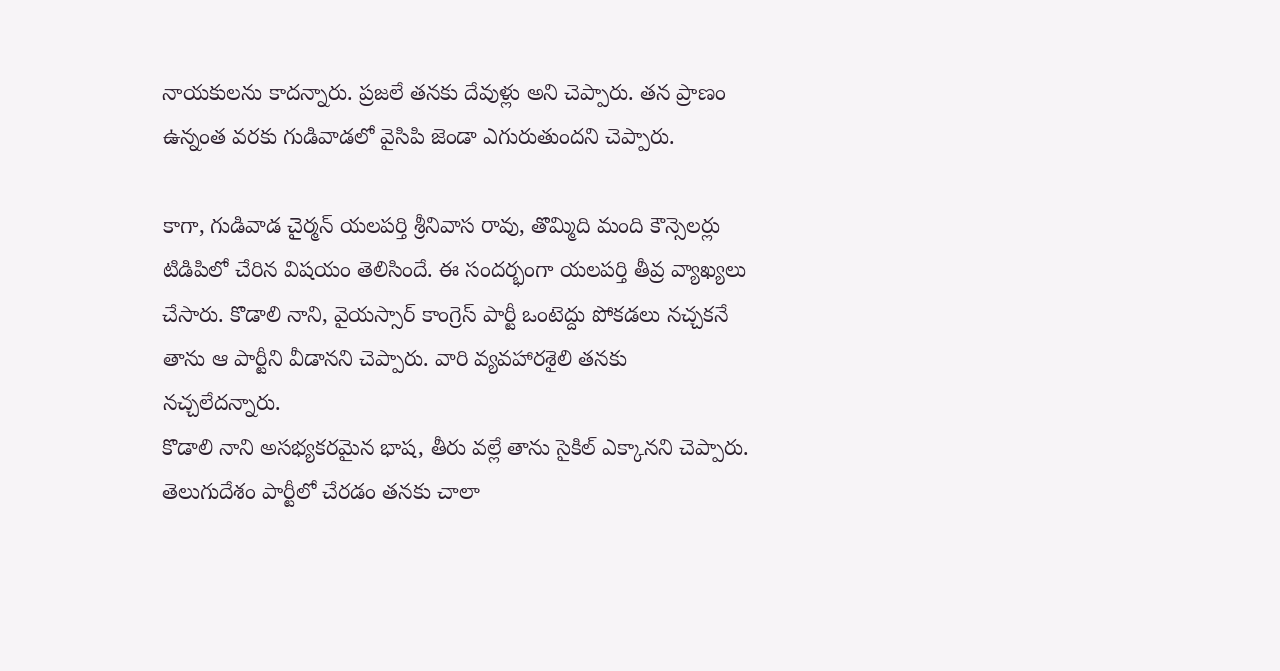నాయకులను కాదన్నారు. ప్రజలే తనకు దేవుళ్లు అని చెప్పారు. తన ప్రాణం ఉన్నంత వరకు గుడివాడలో వైసిపి జెండా ఎగురుతుందని చెప్పారు.

కాగా, గుడివాడ చైర్మన్ యలపర్తి శ్రీనివాస రావు, తొమ్మిది మంది కౌన్సెలర్లు టిడిపిలో చేరిన విషయం తెలిసిందే. ఈ సందర్భంగా యలపర్తి తీవ్ర వ్యాఖ్యలు చేసారు. కొడాలి నాని, వైయస్సార్ కాంగ్రెస్ పార్టీ ఒంటెద్దు పోకడలు నచ్చకనే తాను ఆ పార్టీని వీడానని చెప్పారు. వారి వ్యవహారశైలి తనకు నచ్చలేదన్నారు.
కొడాలి నాని అసభ్యకరమైన భాష, తీరు వల్లే తాను సైకిల్ ఎక్కానని చెప్పారు. తెలుగుదేశం పార్టీలో చేరడం తనకు చాలా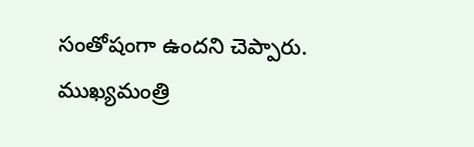సంతోషంగా ఉందని చెప్పారు. ముఖ్యమంత్రి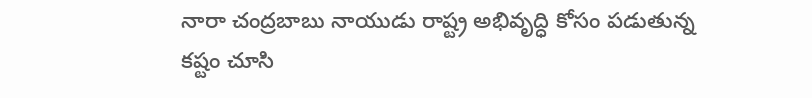నారా చంద్రబాబు నాయుడు రాష్ట్ర అభివృద్ధి కోసం పడుతున్న కష్టం చూసి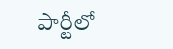పార్టీలో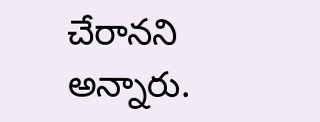చేరానని అన్నారు.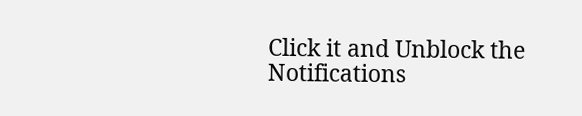Click it and Unblock the Notifications